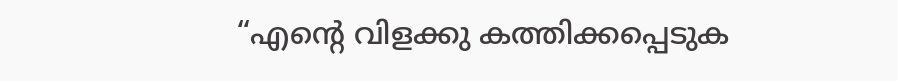“എന്റെ വിളക്കു കത്തിക്കപ്പെടുക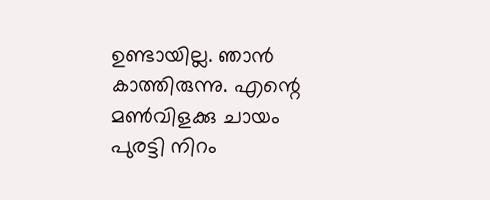ഉണ്ടായില്ല. ഞാൻ കാത്തിരുന്നു. എന്റെ മൺവിളക്കു ചായം പുരട്ടി നിറം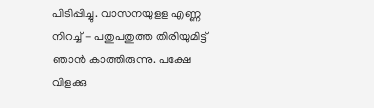പിടിപ്പിച്ചു. വാസനയുളള എണ്ണ നിറച്ച് - പതുപതുത്ത തിരിയുമിട്ട് ഞാൻ കാത്തിരുന്നു. പക്ഷേ വിളക്കു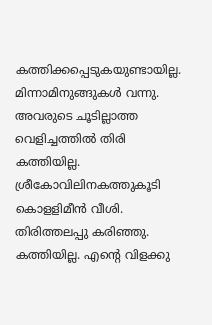കത്തിക്കപ്പെടുകയുണ്ടായില്ല. മിന്നാമിനുങ്ങുകൾ വന്നു. അവരുടെ ചൂടില്ലാത്ത വെളിച്ചത്തിൽ തിരി കത്തിയില്ല. ശ്രീകോവിലിനകത്തുകൂടി കൊളളിമീൻ വീശി. തിരിത്തലപ്പു കരിഞ്ഞു. കത്തിയില്ല. എന്റെ വിളക്കു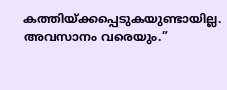കത്തിയ്ക്കപ്പെടുകയുണ്ടായില്ല. അവസാനം വരെയും.”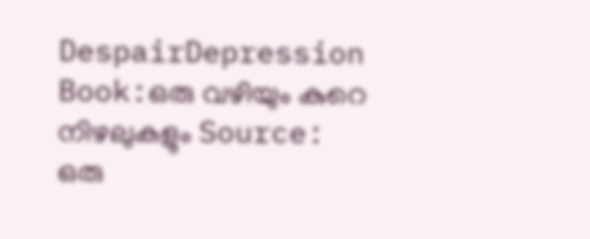DespairDepression Book:ഒരു വഴിയും കുറെ നിഴലുകളും Source: ഒരു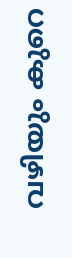വഴിയും കുറെ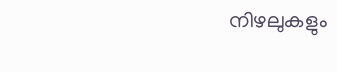നിഴലുകളും